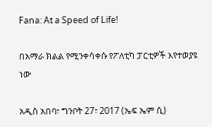Fana: At a Speed of Life!

በአማራ ክልል የሚንቀሳቀሱ የፖለቲካ ፓርቲዎች እየተወያዩ ነው

አዲስ አበባ፣ ግንቦት 27፣ 2017 (ኤፍ ኤም ሲ)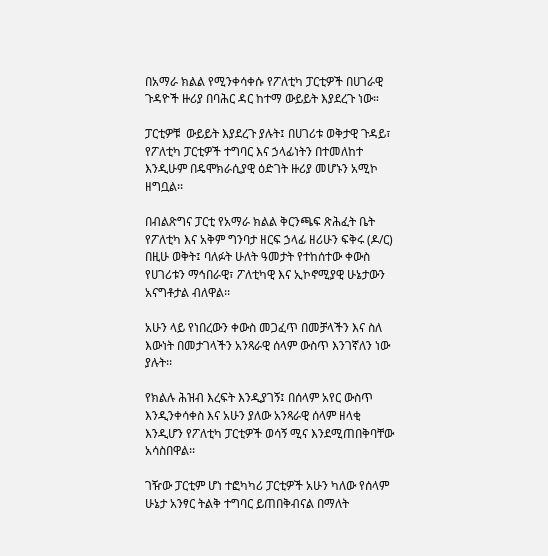በአማራ ክልል የሚንቀሳቀሱ የፖለቲካ ፓርቲዎች በሀገራዊ ጉዳዮች ዙሪያ በባሕር ዳር ከተማ ውይይት እያደረጉ ነው።

ፓርቲዎቹ  ውይይት እያደረጉ ያሉት፤ በሀገሪቱ ወቅታዊ ጉዳይ፣ የፖለቲካ ፓርቲዎች ተግባር እና ኃላፊነትን በተመለከተ እንዲሁም በዴሞክራሲያዊ ዕድገት ዙሪያ መሆኑን አሚኮ ዘግቧል፡፡

በብልጽግና ፓርቲ የአማራ ክልል ቅርንጫፍ ጽሕፈት ቤት የፖለቲካ እና አቅም ግንባታ ዘርፍ ኃላፊ ዘሪሁን ፍቅሩ (ዶ/ር) በዚሁ ወቅት፤ ባለፉት ሁለት ዓመታት የተከሰተው ቀውስ የሀገሪቱን ማኅበራዊ፣ ፖለቲካዊ እና ኢኮኖሚያዊ ሁኔታውን አናግቶታል ብለዋል፡፡

አሁን ላይ የነበረውን ቀውስ መጋፈጥ በመቻላችን እና ስለ እውነት በመታገላችን አንጻራዊ ሰላም ውስጥ እንገኛለን ነው ያሉት፡፡

የክልሉ ሕዝብ እረፍት እንዲያገኝ፤ በሰላም አየር ውስጥ እንዲንቀሳቀስ እና አሁን ያለው አንጻራዊ ሰላም ዘላቂ እንዲሆን የፖለቲካ ፓርቲዎች ወሳኝ ሚና እንደሚጠበቅባቸው አሳስበዋል፡፡

ገዥው ፓርቲም ሆነ ተፎካካሪ ፓርቲዎች አሁን ካለው የሰላም ሁኔታ አንፃር ትልቅ ተግባር ይጠበቅብናል በማለት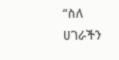“ስለ ሀገራችን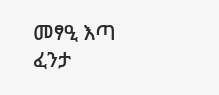መፃዒ እጣ ፈንታ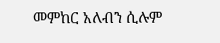መምከር አለብን ሲሉም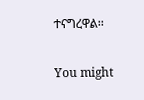ተናግረዋል፡፡

You might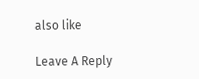also like

Leave A Reply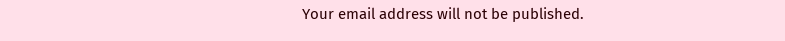Your email address will not be published.